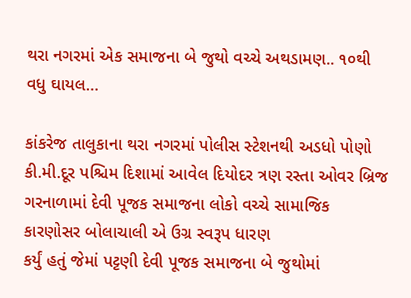થરા નગરમાં એક સમાજના બે જુથો વચ્ચે અથડામણ.. ૧૦થી વધુ ઘાયલ…

કાંકરેજ તાલુકાના થરા નગરમાં પોલીસ સ્ટેશનથી અડધો પોણો કી.મી.દૂર પશ્ચિમ દિશામાં આવેલ દિયોદર ત્રણ રસ્તા ઓવર બ્રિજ ગરનાળામાં દેવી પૂજક સમાજના લોકો વચ્ચે સામાજિક કારણોસર બોલાચાલી એ ઉગ્ર સ્વરૂપ ધારણ
કર્યું હતું જેમાં પટ્ટણી દેવી પૂજક સમાજના બે જુથોમાં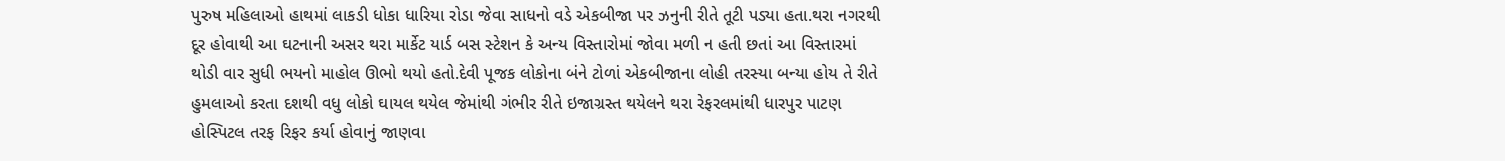પુરુષ મહિલાઓ હાથમાં લાકડી ધોકા ધારિયા રોડા જેવા સાધનો વડે એકબીજા પર ઝનુની રીતે તૂટી પડ્યા હતા.થરા નગરથી દૂર હોવાથી આ ઘટનાની અસર થરા માર્કેટ યાર્ડ બસ સ્ટેશન કે અન્ય વિસ્તારોમાં જોવા મળી ન હતી છતાં આ વિસ્તારમાં થોડી વાર સુધી ભયનો માહોલ ઊભો થયો હતો.દેવી પૂજક લોકોના બંને ટોળાં એકબીજાના લોહી તરસ્યા બન્યા હોય તે રીતે હુમલાઓ કરતા દશથી વધુ લોકો ઘાયલ થયેલ જેમાંથી ગંભીર રીતે ઇજાગ્રસ્ત થયેલને થરા રેફરલમાંથી ધારપુર પાટણ હોસ્પિટલ તરફ રિફર કર્યા હોવાનું જાણવા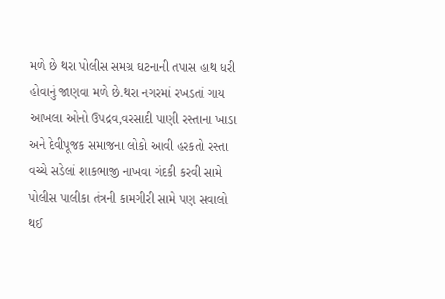મળે છે થરા પોલીસ સમગ્ર ઘટનાની તપાસ હાથ ધરી હોવાનું જાણવા મળે છે.થરા નગરમાં રખડતાં ગાય આખલા ઓનો ઉપદ્રવ,વરસાદી પાણી રસ્તાના ખાડા અને દેવીપૂજક સમાજના લોકો આવી હરકતો રસ્તા વચ્ચે સડેલાં શાકભાજી નાખવા ગંદકી કરવી સામે પોલીસ પાલીકા તંત્રની કામગીરી સામે પણ સવાલો થઈ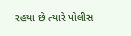રહયા છે ત્યારે પોલીસ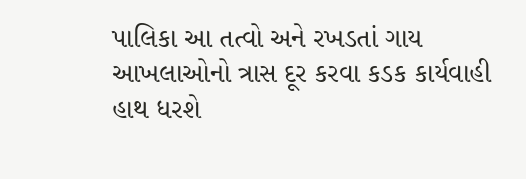પાલિકા આ તત્વો અને રખડતાં ગાય આખલાઓનો ત્રાસ દૂર કરવા કડક કાર્યવાહી હાથ ધરશે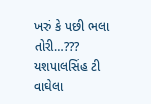ખરું કે પછી ભલા તોરી…???
યશપાલસિંહ ટી વાઘેલા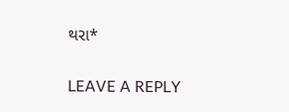થરા*

LEAVE A REPLY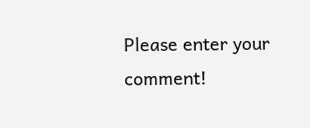Please enter your comment!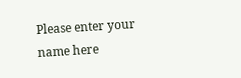Please enter your name here